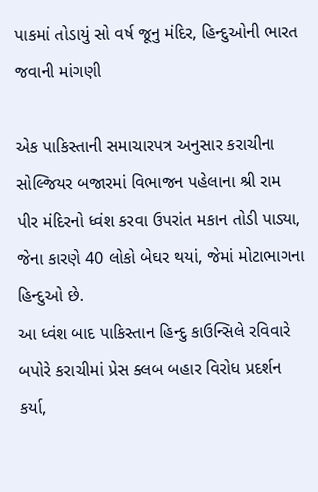પાકમાં તોડાયું સો વર્ષ જૂનુ મંદિર, હિન્દુઓની ભારત જવાની માંગણી

એક પાકિસ્તાની સમાચારપત્ર અનુસાર કરાચીના સોલ્જિયર બજારમાં વિભાજન પહેલાના શ્રી રામ પીર મંદિરનો ધ્વંશ કરવા ઉપરાંત મકાન તોડી પાડ્યા, જેના કારણે 40 લોકો બેઘર થયાં, જેમાં મોટાભાગના હિન્દુઓ છે.
આ ધ્વંશ બાદ પાકિસ્તાન હિન્દુ કાઉન્સિલે રવિવારે બપોરે કરાચીમાં પ્રેસ ક્લબ બહાર વિરોધ પ્રદર્શન કર્યા,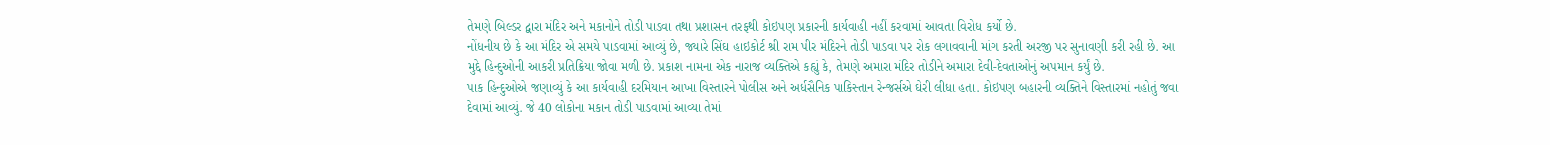તેમણે બિલ્ડર દ્વારા મંદિર અને મકાનોને તોડી પાડવા તથા પ્રશાસન તરફથી કોઇપણ પ્રકારની કાર્યવાહી નહીં કરવામાં આવતા વિરોધ કર્યો છે.
નોંધનીય છે કે આ મંદિર એ સમયે પાડવામાં આવ્યું છે, જ્યારે સિંઘ હાઇકોર્ટ શ્રી રામ પીર મંદિરને તોડી પાડવા પર રોક લગાવવાની માંગ કરતી અરજી પર સુનાવણી કરી રહી છે. આ મુદ્દે હિન્દુઓની આકરી પ્રતિક્રિયા જોવા મળી છે. પ્રકાશ નામના એક નારાજ વ્યક્તિએ કહ્યું કે, તેમણે અમારા મંદિર તોડીને અમારા દેવી-દેવતાઓનું અપમાન કર્યું છે.
પાક હિન્દુઓએ જણાવ્યું કે આ કાર્યવાહી દરમિયાન આખા વિસ્તારને પોલીસ અને અર્ધસૈનિક પાકિસ્તાન રેન્જર્સએ ઘેરી લીધા હતા. કોઇપણ બહારની વ્યક્તિને વિસ્તારમાં નહોતું જવા દેવામાં આવ્યું. જે 40 લોકોના મકાન તોડી પાડવામાં આવ્યા તેમાં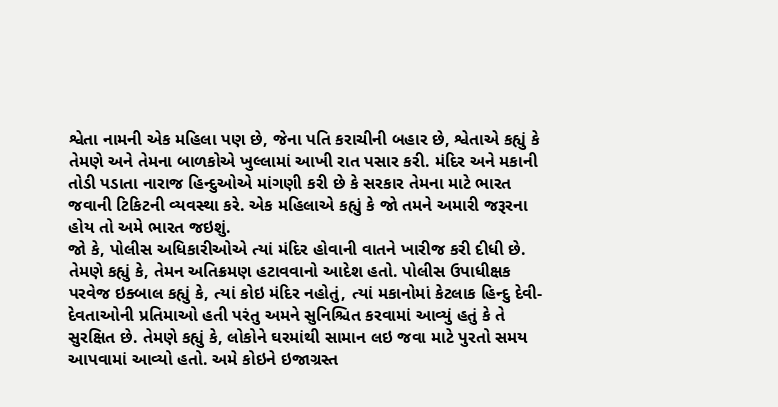શ્વેતા નામની એક મહિલા પણ છે, જેના પતિ કરાચીની બહાર છે, શ્વેતાએ કહ્યું કે તેમણે અને તેમના બાળકોએ ખુલ્લામાં આખી રાત પસાર કરી. મંદિર અને મકાની તોડી પડાતા નારાજ હિન્દુઓએ માંગણી કરી છે કે સરકાર તેમના માટે ભારત જવાની ટિકિટની વ્યવસ્થા કરે. એક મહિલાએ કહ્યું કે જો તમને અમારી જરૂરના હોય તો અમે ભારત જઇશું.
જો કે, પોલીસ અધિકારીઓએ ત્યાં મંદિર હોવાની વાતને ખારીજ કરી દીધી છે. તેમણે કહ્યું કે, તેમન અતિક્રમણ હટાવવાનો આદેશ હતો. પોલીસ ઉપાધીક્ષક પરવેજ ઇક્બાલ કહ્યું કે, ત્યાં કોઇ મંદિર નહોતું, ત્યાં મકાનોમાં કેટલાક હિન્દુ દેવી-દેવતાઓની પ્રતિમાઓ હતી પરંતુ અમને સુનિશ્ચિત કરવામાં આવ્યું હતું કે તે સુરક્ષિત છે. તેમણે કહ્યું કે, લોકોને ઘરમાંથી સામાન લઇ જવા માટે પુરતો સમય આપવામાં આવ્યો હતો. અમે કોઇને ઇજાગ્રસ્ત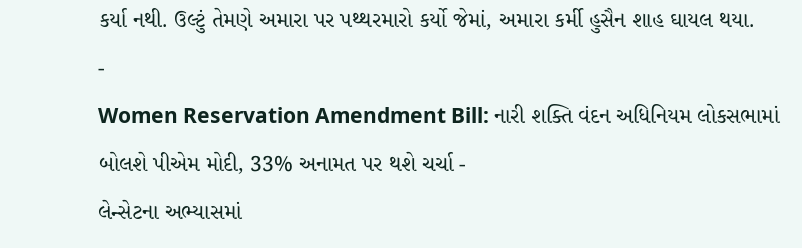કર્યા નથી. ઉલ્ટું તેમણે અમારા પર પથ્થરમારો કર્યો જેમાં, અમારા કર્મી હુસૈન શાહ ઘાયલ થયા.
-
Women Reservation Amendment Bill: નારી શક્તિ વંદન અધિનિયમ લોકસભામાં બોલશે પીએમ મોદી, 33% અનામત પર થશે ચર્ચા -
લેન્સેટના અભ્યાસમાં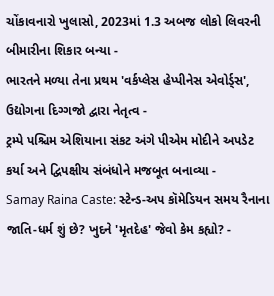ચોંકાવનારો ખુલાસો, 2023માં 1.3 અબજ લોકો લિવરની બીમારીના શિકાર બન્યા -
ભારતને મળ્યા તેના પ્રથમ 'વર્કપ્લેસ હેપ્પીનેસ એવોર્ડ્સ', ઉદ્યોગના દિગ્ગજો દ્વારા નેતૃત્વ -
ટ્રમ્પે પશ્ચિમ એશિયાના સંકટ અંગે પીએમ મોદીને અપડેટ કર્યા અને દ્વિપક્ષીય સંબંધોને મજબૂત બનાવ્યા -
Samay Raina Caste: સ્ટેન્ડ-અપ કૉમેડિયન સમય રૈનાના જાતિ-ધર્મ શું છે? ખુદને 'મૃતદેહ' જેવો કેમ કહ્યો? -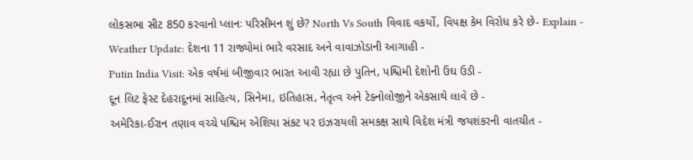લોકસભા સીટ 850 કરવાનો પ્લાનઃ પરિસીમન શું છે? North Vs South વિવાદ વકર્યો, વિપક્ષ કેમ વિરોધ કરે છે- Explain -
Weather Update: દેશના 11 રાજ્યોમાં ભારે વરસાદ અને વાવાઝોડાની આગાહી -
Putin India Visit: એક વર્ષમાં બીજીવાર ભારત આવી રહ્યા છે પુતિન, પશ્ચિમી દેશોની ઉંઘ ઉડી -
દૂન લિટ ફેસ્ટ દેહરાદૂનમાં સાહિત્ય, સિનેમા, ઇતિહાસ, નેતૃત્વ અને ટેક્નોલોજીને એકસાથે લાવે છે -
અમેરિકા-ઈરાન તણાવ વચ્ચે પશ્ચિમ એશિયા સંકટ પર ઇઝરાયલી સમકક્ષ સાથે વિદેશ મંત્રી જયશંકરની વાતચીત -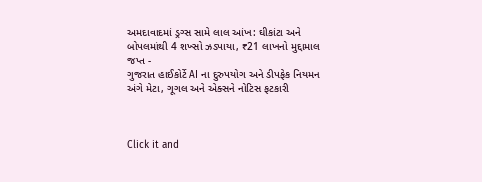અમદાવાદમાં ડ્રગ્સ સામે લાલ આંખ: ઘીકાંટા અને બોપલમાંથી 4 શખ્સો ઝડપાયા, ₹21 લાખનો મુદ્દામાલ જપ્ત -
ગુજરાત હાઈકોર્ટે AI ના દુરુપયોગ અને ડીપફેક નિયમન અંગે મેટા, ગૂગલ અને એક્સને નોટિસ ફટકારી



Click it and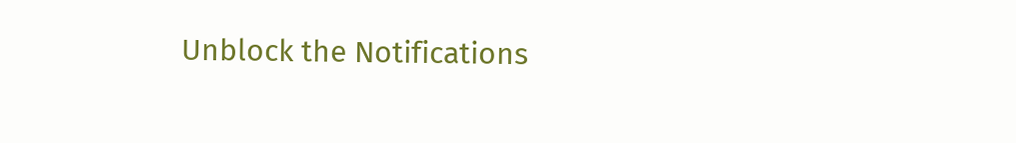Unblock the Notifications